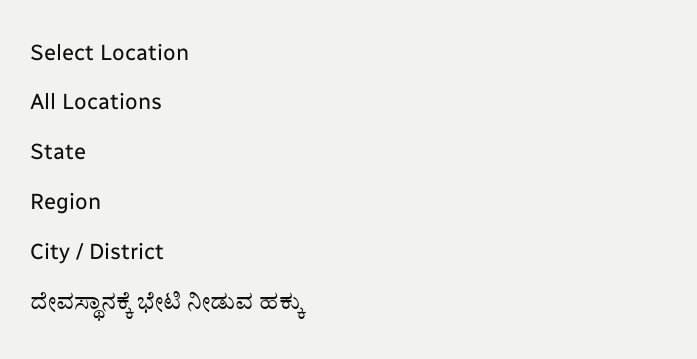Select Location
All Locations
State
Region
City / District
ದೇವಸ್ಥಾನಕ್ಕೆ ಭೇಟಿ ನೀಡುವ ಹಕ್ಕು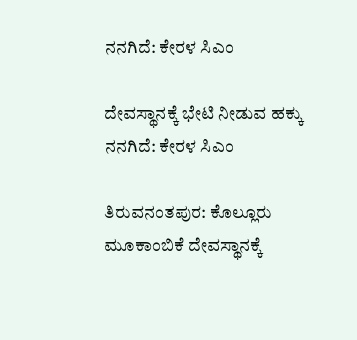ನನಗಿದೆ: ಕೇರಳ ಸಿಎಂ

ದೇವಸ್ಥಾನಕ್ಕೆ ಭೇಟಿ ನೀಡುವ ಹಕ್ಕು ನನಗಿದೆ: ಕೇರಳ ಸಿಎಂ

ತಿರುವನಂತಪುರ: ಕೊಲ್ಲೂರು ಮೂಕಾಂಬಿಕೆ ದೇವಸ್ಥಾನಕ್ಕೆ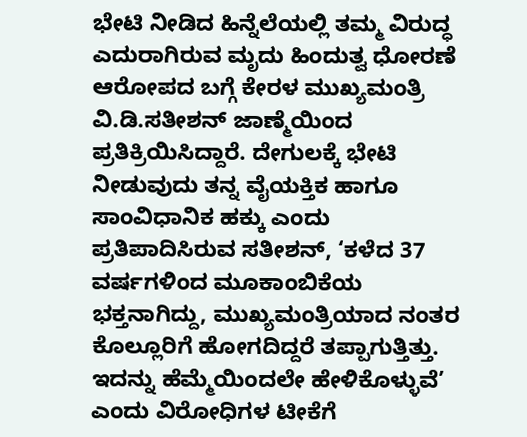ಭೇಟಿ ನೀಡಿದ ಹಿನ್ನೆಲೆಯಲ್ಲಿ ತಮ್ಮ ವಿರುದ್ಧ ಎದುರಾಗಿರುವ ಮೃದು ಹಿಂದುತ್ವ ಧೋರಣೆ ಆರೋಪದ ಬಗ್ಗೆ ಕೇರಳ ಮುಖ್ಯಮಂತ್ರಿ ವಿ.ಡಿ.ಸತೀಶನ್‌ ಜಾಣ್ಮೆಯಿಂದ ಪ್ರತಿಕ್ರಿಯಿಸಿದ್ದಾರೆ. ದೇಗುಲಕ್ಕೆ ಭೇಟಿ ನೀಡುವುದು ತನ್ನ ವೈಯಕ್ತಿಕ ಹಾಗೂ ಸಾಂವಿಧಾನಿಕ ಹಕ್ಕು ಎಂದು ಪ್ರತಿಪಾದಿಸಿರುವ ಸತೀಶನ್‌, ‘ಕಳೆದ 37 ವರ್ಷಗಳಿಂದ ಮೂಕಾಂಬಿಕೆಯ ಭಕ್ತನಾಗಿದ್ದು, ಮುಖ್ಯಮಂತ್ರಿಯಾದ ನಂತರ ಕೊಲ್ಲೂರಿಗೆ ಹೋಗದಿದ್ದರೆ ತಪ್ಪಾಗುತ್ತಿತ್ತು. ಇದನ್ನು ಹೆಮ್ಮೆಯಿಂದಲೇ ಹೇಳಿಕೊಳ್ಳುವೆ’ ಎಂದು ವಿರೋಧಿಗಳ ಟೀಕೆಗೆ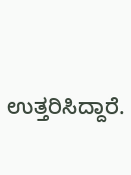ಉತ್ತರಿಸಿದ್ದಾರೆ.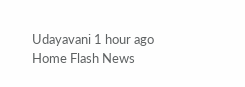Udayavani 1 hour ago
Home Flash News